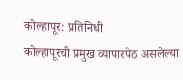कोल्हापूर: प्रतिनिधी
कोल्हापूरची प्रमुख व्यापारपेठ असलेल्या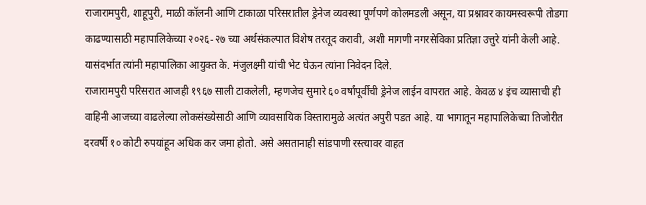राजारामपुरी, शाहूपुरी, माळी कॉलनी आणि टाकाळा परिसरातील ड्रेनेज व्यवस्था पूर्णपणे कोलमडली असून, या प्रश्नावर कायमस्वरूपी तोडगा काढण्यासाठी महापालिकेच्या २०२६-२७ च्या अर्थसंकल्पात विशेष तरतूद करावी, अशी मागणी नगरसेविका प्रतिज्ञा उत्तुरे यांनी केली आहे. यासंदर्भात त्यांनी महापालिका आयुक्त के. मंजुलक्ष्मी यांची भेट घेऊन त्यांना निवेदन दिले.
राजारामपुरी परिसरात आजही १९६७ साली टाकलेली, म्हणजेच सुमारे ६० वर्षांपूर्वीची ड्रेनेज लाईन वापरात आहे. केवळ ४ इंच व्यासाची ही वाहिनी आजच्या वाढलेल्या लोकसंख्येसाठी आणि व्यावसायिक विस्तारामुळे अत्यंत अपुरी पडत आहे. या भागातून महापालिकेच्या तिजोरीत दरवर्षी १० कोटी रुपयांहून अधिक कर जमा होतो. असे असतानाही सांडपाणी रस्त्यावर वाहत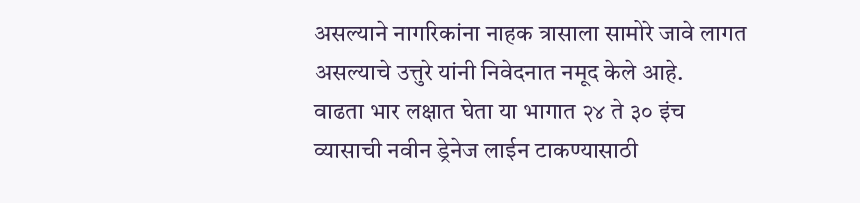असल्याने नागरिकांना नाहक त्रासाला सामोरे जावे लागत असल्याचे उत्तुरे यांनी निवेदनात नमूद केले आहे.
वाढता भार लक्षात घेता या भागात २४ ते ३० इंच व्यासाची नवीन ड्रेनेज लाईन टाकण्यासाठी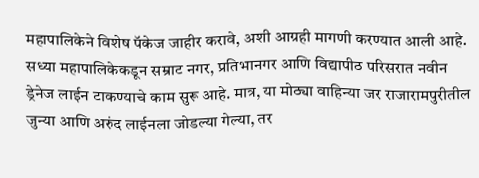महापालिकेने विशेष पॅकेज जाहीर करावे, अशी आग्रही मागणी करण्यात आली आहे. सध्या महापालिकेकडून सम्राट नगर, प्रतिभानगर आणि विद्यापीठ परिसरात नवीन ड्रेनेज लाईन टाकण्याचे काम सुरू आहे. मात्र, या मोठ्या वाहिन्या जर राजारामपुरीतील जुन्या आणि अरुंद लाईनला जोडल्या गेल्या, तर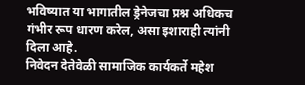भविष्यात या भागातील ड्रेनेजचा प्रश्न अधिकच गंभीर रूप धारण करेल, असा इशाराही त्यांनी दिला आहे.
निवेदन देतेवेळी सामाजिक कार्यकर्ते महेश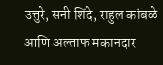उत्तुरे, सनी शिंदे, राहुल कांबळे आणि अल्ताफ मकानदार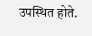उपस्थित होते.